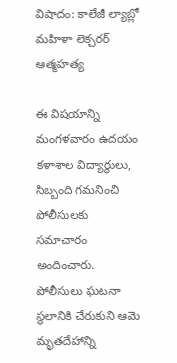విషాదం: కాలేజీ ల్యాబ్లో మహిళా లెక్చరర్ ఆత్మహత్య

ఈ విషయాన్ని మంగళవారం ఉదయం కళాశాల విద్యార్థులు, సిబ్బంది గమనించి పోలీసులకు సమాచారం అందించారు. పోలీసులు ఘటనా స్థలానికి చేరుకుని ఆమె మృతదేహాన్ని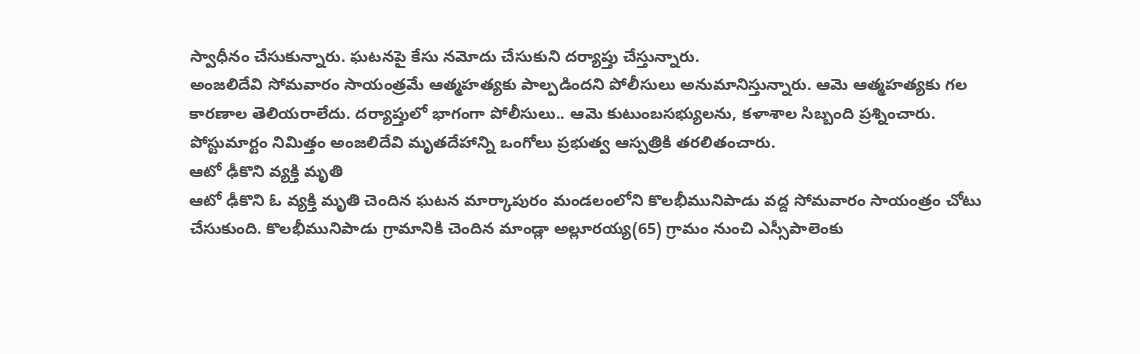స్వాధీనం చేసుకున్నారు. ఘటనపై కేసు నమోదు చేసుకుని దర్యాప్తు చేస్తున్నారు.
అంజలిదేవి సోమవారం సాయంత్రమే ఆత్మహత్యకు పాల్పడిందని పోలీసులు అనుమానిస్తున్నారు. ఆమె ఆత్మహత్యకు గల కారణాల తెలియరాలేదు. దర్యాప్తులో భాగంగా పోలీసులు.. ఆమె కుటుంబసభ్యులను, కళాశాల సిబ్బంది ప్రశ్నించారు. పోస్టుమార్టం నిమిత్తం అంజలిదేవి మృతదేహాన్ని ఒంగోలు ప్రభుత్వ ఆస్పత్రికి తరలితంచారు.
ఆటో ఢీకొని వ్యక్తి మృతి
ఆటో ఢీకొని ఓ వ్యక్తి మృతి చెందిన ఘటన మార్కాపురం మండలంలోని కొలభీమునిపాడు వద్ద సోమవారం సాయంత్రం చోటు చేసుకుంది. కొలభీమునిపాడు గ్రామానికి చెందిన మాండ్లా అల్లూరయ్య(65) గ్రామం నుంచి ఎస్సీపాలెంకు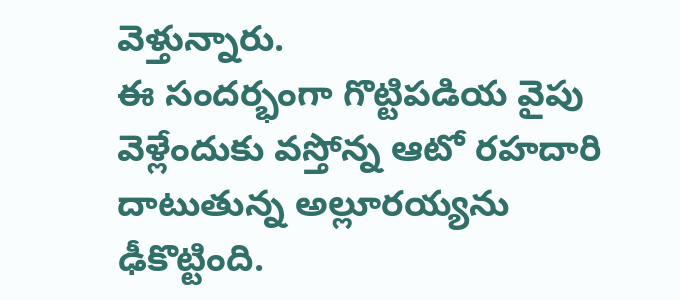వెళ్తున్నారు.
ఈ సందర్భంగా గొట్టిపడియ వైపు వెళ్లేందుకు వస్తోన్న ఆటో రహదారి దాటుతున్న అల్లూరయ్యను ఢీకొట్టింది.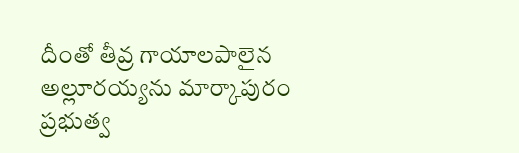దీంతో తీవ్ర గాయాలపాలైన అల్లూరయ్యను మార్కాపురం ప్రభుత్వ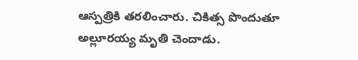ఆస్పత్రికి తరలించారు. చికిత్స పొందుతూ అల్లూరయ్య మృతి చెందాడు.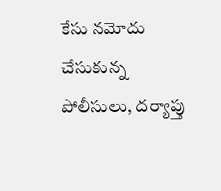కేసు నమోదు చేసుకున్న పోలీసులు, దర్యాప్తు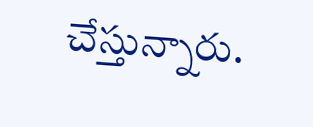చేస్తున్నారు.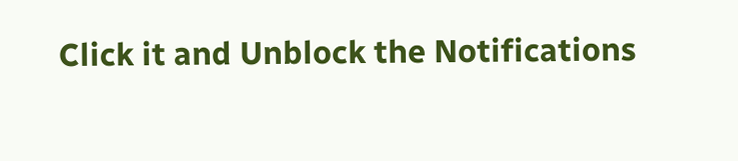Click it and Unblock the Notifications